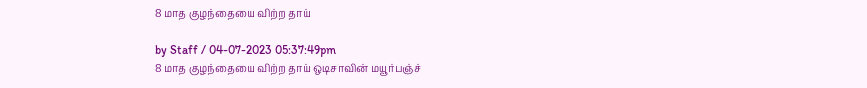8 மாத குழந்தையை விற்ற தாய்

by Staff / 04-07-2023 05:37:49pm
8 மாத குழந்தையை விற்ற தாய் ஒடிசாவின் மயூர்பஞ்ச்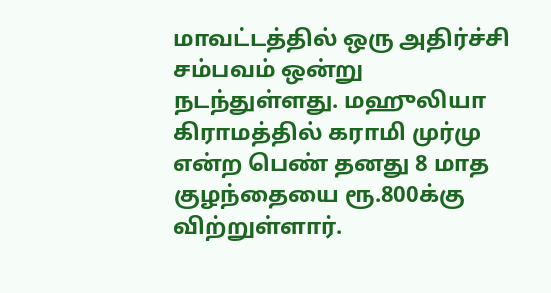மாவட்டத்தில் ஒரு அதிர்ச்சி சம்பவம் ஒன்று நடந்துள்ளது. மஹுலியா கிராமத்தில் கராமி முர்மு என்ற பெண் தனது 8 மாத குழந்தையை ரூ.800க்கு விற்றுள்ளார்.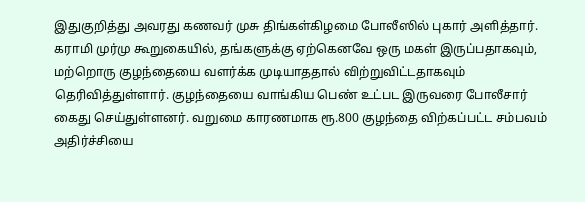இதுகுறித்து அவரது கணவர் முசு திங்கள்கிழமை போலீஸில் புகார் அளித்தார். கராமி முர்மு கூறுகையில், தங்களுக்கு ஏற்கெனவே ஒரு மகள் இருப்பதாகவும், மற்றொரு குழந்தையை வளர்க்க முடியாததால் விற்றுவிட்டதாகவும் தெரிவித்துள்ளார். குழந்தையை வாங்கிய பெண் உட்பட இருவரை போலீசார் கைது செய்துள்ளனர். வறுமை காரணமாக ரூ.800 குழந்தை விற்கப்பட்ட சம்பவம் அதிர்ச்சியை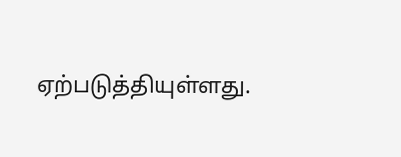ஏற்படுத்தியுள்ளது.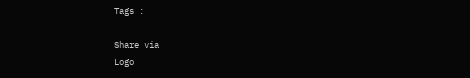Tags :

Share via
Logo